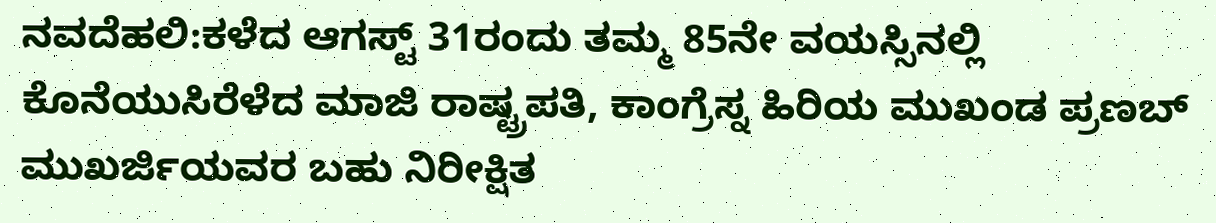ನವದೆಹಲಿ:ಕಳೆದ ಆಗಸ್ಟ್ 31ರಂದು ತಮ್ಮ 85ನೇ ವಯಸ್ಸಿನಲ್ಲಿ ಕೊನೆಯುಸಿರೆಳೆದ ಮಾಜಿ ರಾಷ್ಟ್ರಪತಿ, ಕಾಂಗ್ರೆಸ್ನ ಹಿರಿಯ ಮುಖಂಡ ಪ್ರಣಬ್ ಮುಖರ್ಜಿಯವರ ಬಹು ನಿರೀಕ್ಷಿತ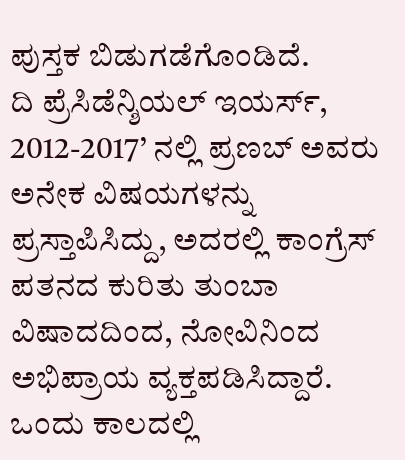ಪುಸ್ತಕ ಬಿಡುಗಡೆಗೊಂಡಿದೆ.
ದಿ ಪ್ರೆಸಿಡೆನ್ಶಿಯಲ್ ಇಯರ್ಸ್, 2012-2017’ ನಲ್ಲಿ ಪ್ರಣಬ್ ಅವರು ಅನೇಕ ವಿಷಯಗಳನ್ನು ಪ್ರಸ್ತಾಪಿಸಿದ್ದು, ಅದರಲ್ಲಿ ಕಾಂಗ್ರೆಸ್ ಪತನದ ಕುರಿತು ತುಂಬಾ ವಿಷಾದದಿಂದ, ನೋವಿನಿಂದ ಅಭಿಪ್ರಾಯ ವ್ಯಕ್ತಪಡಿಸಿದ್ದಾರೆ. ಒಂದು ಕಾಲದಲ್ಲಿ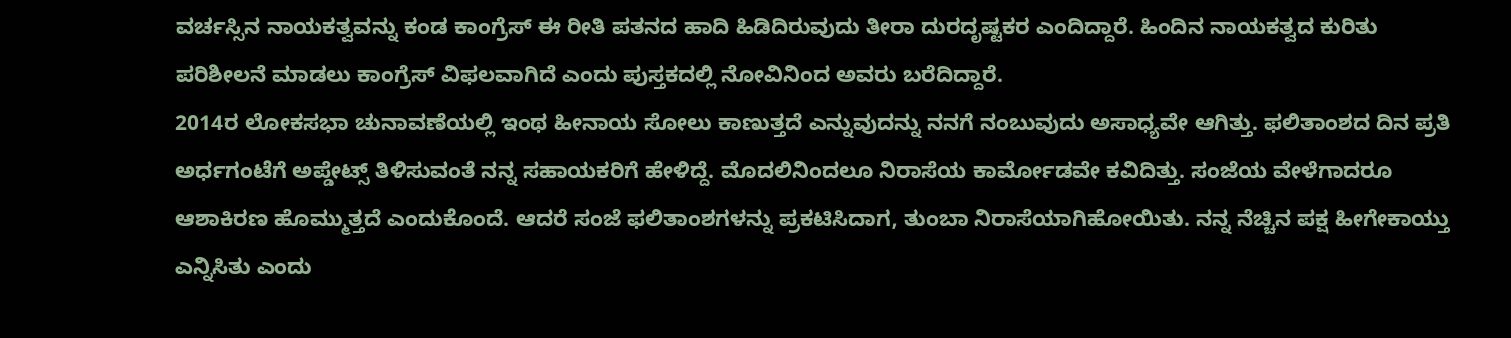ವರ್ಚಸ್ಸಿನ ನಾಯಕತ್ವವನ್ನು ಕಂಡ ಕಾಂಗ್ರೆಸ್ ಈ ರೀತಿ ಪತನದ ಹಾದಿ ಹಿಡಿದಿರುವುದು ತೀರಾ ದುರದೃಷ್ಟಕರ ಎಂದಿದ್ದಾರೆ. ಹಿಂದಿನ ನಾಯಕತ್ವದ ಕುರಿತು ಪರಿಶೀಲನೆ ಮಾಡಲು ಕಾಂಗ್ರೆಸ್ ವಿಫಲವಾಗಿದೆ ಎಂದು ಪುಸ್ತಕದಲ್ಲಿ ನೋವಿನಿಂದ ಅವರು ಬರೆದಿದ್ದಾರೆ.
2014ರ ಲೋಕಸಭಾ ಚುನಾವಣೆಯಲ್ಲಿ ಇಂಥ ಹೀನಾಯ ಸೋಲು ಕಾಣುತ್ತದೆ ಎನ್ನುವುದನ್ನು ನನಗೆ ನಂಬುವುದು ಅಸಾಧ್ಯವೇ ಆಗಿತ್ತು. ಫಲಿತಾಂಶದ ದಿನ ಪ್ರತಿ ಅರ್ಧಗಂಟೆಗೆ ಅಪ್ಡೇಟ್ಸ್ ತಿಳಿಸುವಂತೆ ನನ್ನ ಸಹಾಯಕರಿಗೆ ಹೇಳಿದ್ದೆ. ಮೊದಲಿನಿಂದಲೂ ನಿರಾಸೆಯ ಕಾರ್ಮೋಡವೇ ಕವಿದಿತ್ತು. ಸಂಜೆಯ ವೇಳೆಗಾದರೂ ಆಶಾಕಿರಣ ಹೊಮ್ಮುತ್ತದೆ ಎಂದುಕೊಂದೆ. ಆದರೆ ಸಂಜೆ ಫಲಿತಾಂಶಗಳನ್ನು ಪ್ರಕಟಿಸಿದಾಗ, ತುಂಬಾ ನಿರಾಸೆಯಾಗಿಹೋಯಿತು. ನನ್ನ ನೆಚ್ಚಿನ ಪಕ್ಷ ಹೀಗೇಕಾಯ್ತು ಎನ್ನಿಸಿತು ಎಂದು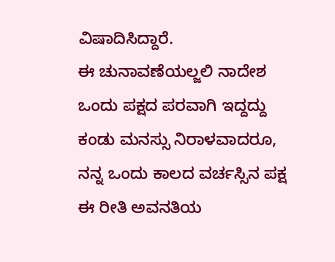ವಿಷಾದಿಸಿದ್ದಾರೆ.
ಈ ಚುನಾವಣೆಯಲ್ಜಲಿ ನಾದೇಶ ಒಂದು ಪಕ್ಷದ ಪರವಾಗಿ ಇದ್ದದ್ದು ಕಂಡು ಮನಸ್ಸು ನಿರಾಳವಾದರೂ, ನನ್ನ ಒಂದು ಕಾಲದ ವರ್ಚಸ್ಸಿನ ಪಕ್ಷ ಈ ರೀತಿ ಅವನತಿಯ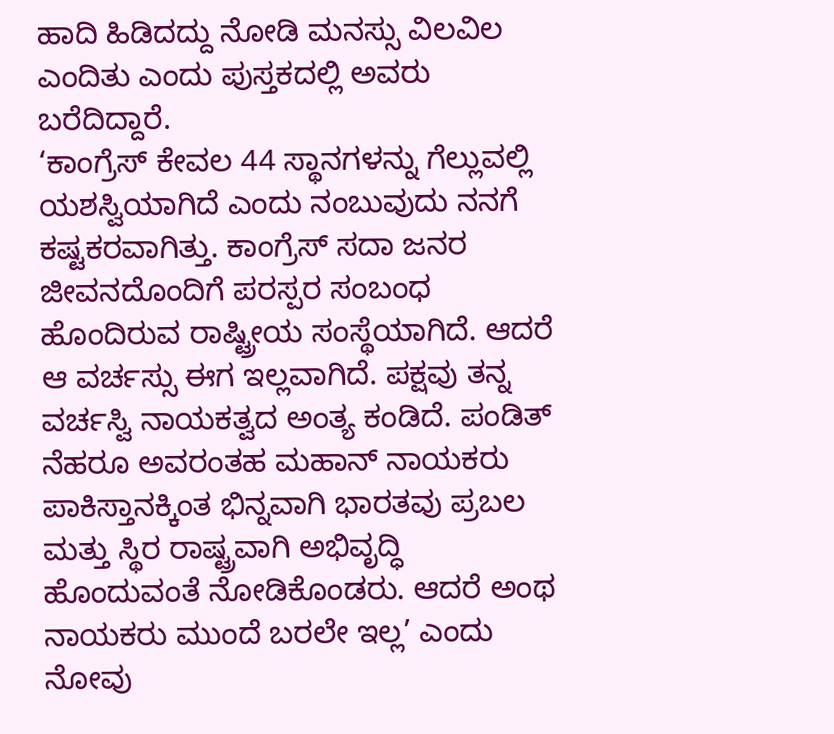ಹಾದಿ ಹಿಡಿದದ್ದು ನೋಡಿ ಮನಸ್ಸು ವಿಲವಿಲ ಎಂದಿತು ಎಂದು ಪುಸ್ತಕದಲ್ಲಿ ಅವರು ಬರೆದಿದ್ದಾರೆ.
‘ಕಾಂಗ್ರೆಸ್ ಕೇವಲ 44 ಸ್ಥಾನಗಳನ್ನು ಗೆಲ್ಲುವಲ್ಲಿ ಯಶಸ್ವಿಯಾಗಿದೆ ಎಂದು ನಂಬುವುದು ನನಗೆ ಕಷ್ಟಕರವಾಗಿತ್ತು. ಕಾಂಗ್ರೆಸ್ ಸದಾ ಜನರ ಜೀವನದೊಂದಿಗೆ ಪರಸ್ಪರ ಸಂಬಂಧ ಹೊಂದಿರುವ ರಾಷ್ಟ್ರೀಯ ಸಂಸ್ಥೆಯಾಗಿದೆ. ಆದರೆ ಆ ವರ್ಚಸ್ಸು ಈಗ ಇಲ್ಲವಾಗಿದೆ. ಪಕ್ಷವು ತನ್ನ ವರ್ಚಸ್ವಿ ನಾಯಕತ್ವದ ಅಂತ್ಯ ಕಂಡಿದೆ. ಪಂಡಿತ್ ನೆಹರೂ ಅವರಂತಹ ಮಹಾನ್ ನಾಯಕರು ಪಾಕಿಸ್ತಾನಕ್ಕಿಂತ ಭಿನ್ನವಾಗಿ ಭಾರತವು ಪ್ರಬಲ ಮತ್ತು ಸ್ಥಿರ ರಾಷ್ಟ್ರವಾಗಿ ಅಭಿವೃದ್ಧಿ ಹೊಂದುವಂತೆ ನೋಡಿಕೊಂಡರು. ಆದರೆ ಅಂಥ ನಾಯಕರು ಮುಂದೆ ಬರಲೇ ಇಲ್ಲ’ ಎಂದು ನೋವು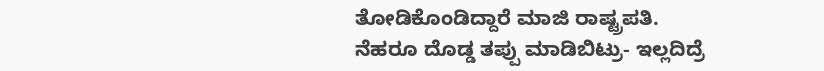ತೋಡಿಕೊಂಡಿದ್ದಾರೆ ಮಾಜಿ ರಾಷ್ಟ್ರಪತಿ.
ನೆಹರೂ ದೊಡ್ಡ ತಪ್ಪು ಮಾಡಿಬಿಟ್ರು- ಇಲ್ಲದಿದ್ರೆ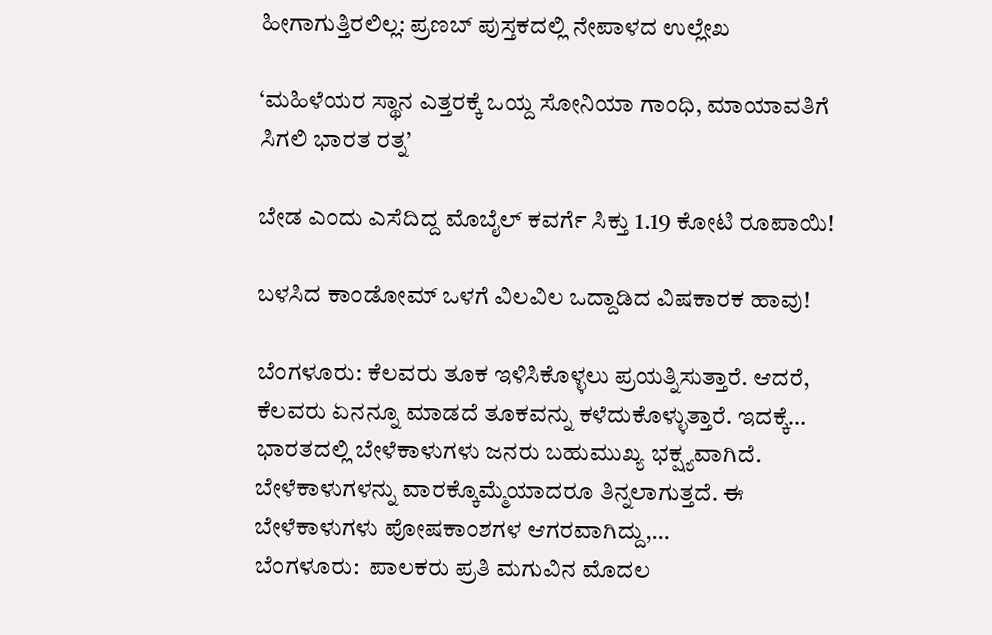ಹೀಗಾಗುತ್ತಿರಲಿಲ್ಲ: ಪ್ರಣಬ್ ಪುಸ್ತಕದಲ್ಲಿ ನೇಪಾಳದ ಉಲ್ಲೇಖ

‘ಮಹಿಳೆಯರ ಸ್ಥಾನ ಎತ್ತರಕ್ಕೆ ಒಯ್ದ ಸೋನಿಯಾ ಗಾಂಧಿ, ಮಾಯಾವತಿಗೆ ಸಿಗಲಿ ಭಾರತ ರತ್ನ’

ಬೇಡ ಎಂದು ಎಸೆದಿದ್ದ ಮೊಬೈಲ್ ಕವರ್ಗೆ ಸಿಕ್ತು 1.19 ಕೋಟಿ ರೂಪಾಯಿ!

ಬಳಸಿದ ಕಾಂಡೋಮ್ ಒಳಗೆ ವಿಲವಿಲ ಒದ್ದಾಡಿದ ವಿಷಕಾರಕ ಹಾವು!

ಬೆಂಗಳೂರು: ಕೆಲವರು ತೂಕ ಇಳಿಸಿಕೊಳ್ಳಲು ಪ್ರಯತ್ನಿಸುತ್ತಾರೆ. ಆದರೆ, ಕೆಲವರು ಏನನ್ನೂ ಮಾಡದೆ ತೂಕವನ್ನು ಕಳೆದುಕೊಳ್ಳುತ್ತಾರೆ. ಇದಕ್ಕೆ…
ಭಾರತದಲ್ಲಿ ಬೇಳೆಕಾಳುಗಳು ಜನರು ಬಹುಮುಖ್ಯ ಭಕ್ಷ್ಯವಾಗಿದೆ. ಬೇಳೆಕಾಳುಗಳನ್ನು ವಾರಕ್ಕೊಮ್ಮೆಯಾದರೂ ತಿನ್ನಲಾಗುತ್ತದೆ. ಈ ಬೇಳೆಕಾಳುಗಳು ಪೋಷಕಾಂಶಗಳ ಆಗರವಾಗಿದ್ದು,…
ಬೆಂಗಳೂರು:  ಪಾಲಕರು ಪ್ರತಿ ಮಗುವಿನ ಮೊದಲ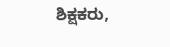ಶಿಕ್ಷಕರು,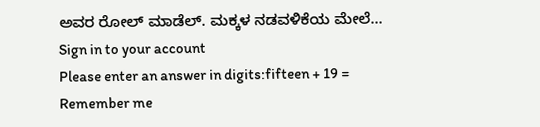ಅವರ ರೋಲ್ ಮಾಡೆಲ್. ಮಕ್ಕಳ ನಡವಳಿಕೆಯ ಮೇಲೆ…
Sign in to your account
Please enter an answer in digits:fifteen + 19 =
Remember me